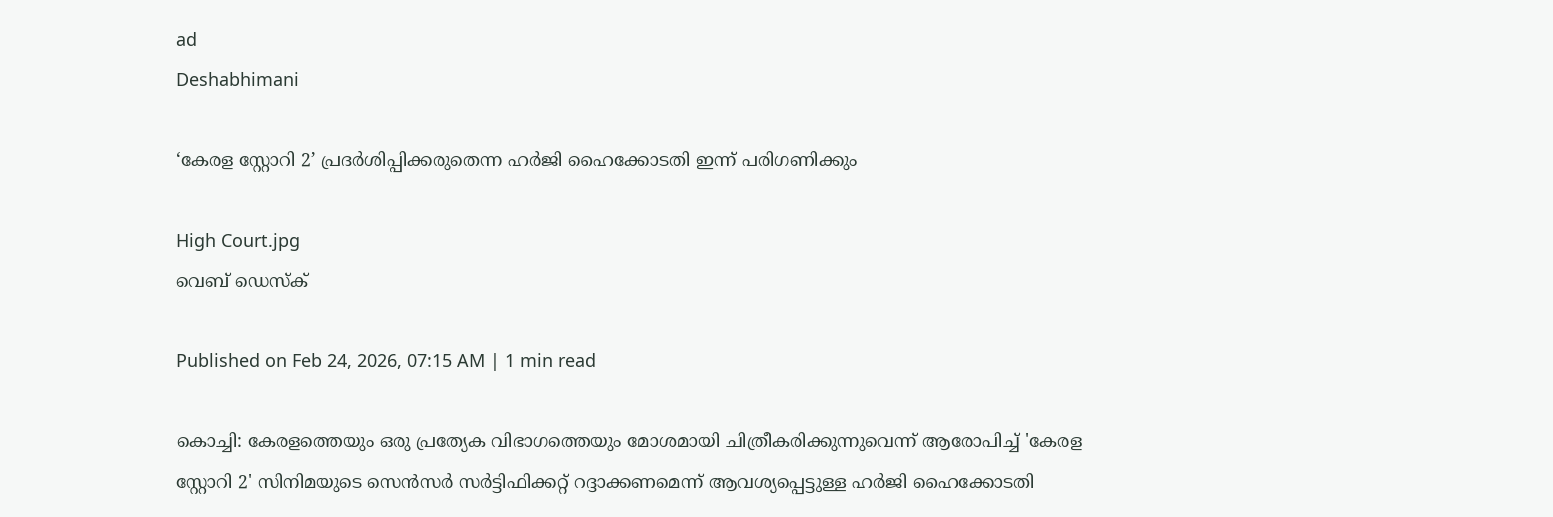ad
Deshabhimani

‘കേരള സ്റ്റോറി 2’ പ്രദർശിപ്പിക്കരുതെന്ന ഹർജി ഹൈക്കോടതി ഇന്ന് പരിഗണിക്കും

High Court.jpg
വെബ് ഡെസ്ക്

Published on Feb 24, 2026, 07:15 AM | 1 min read

കൊച്ചി: കേരളത്തെയും ഒരു പ്രത്യേക വിഭാഗത്തെയും മോശമായി ചിത്രീകരിക്കുന്നുവെന്ന് ആരോപിച്ച് 'കേരള സ്റ്റോറി 2' സിനിമയുടെ സെൻസർ സർട്ടിഫിക്കറ്റ് റദ്ദാക്കണമെന്ന് ആവശ്യപ്പെട്ടുള്ള ഹർജി ഹൈക്കോടതി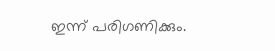ഇന്ന് പരിഗണിക്കും.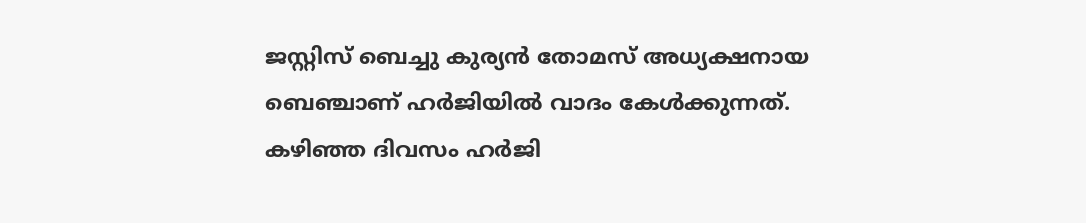ജസ്റ്റിസ് ബെച്ചു കുര്യൻ തോമസ് അധ്യക്ഷനായ ബെഞ്ചാണ് ഹർജിയിൽ വാദം കേൾക്കുന്നത്. കഴിഞ്ഞ ദിവസം ഹർജി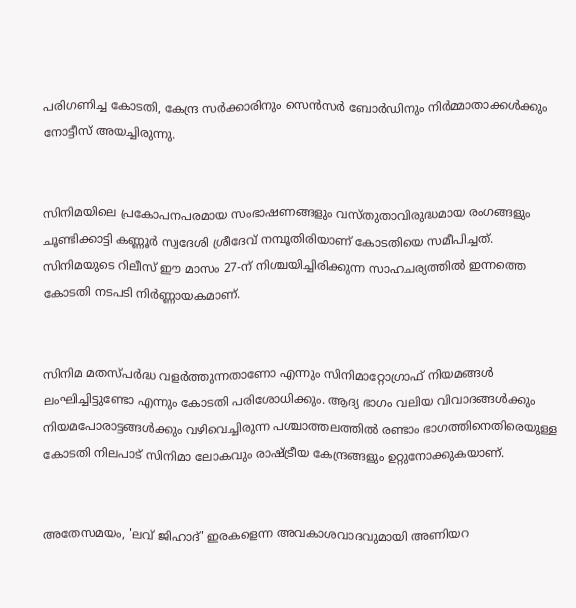പരിഗണിച്ച കോടതി, കേന്ദ്ര സർക്കാരിനും സെൻസർ ബോർഡിനും നിർമ്മാതാക്കൾക്കും നോട്ടീസ് അയച്ചിരുന്നു.


സിനിമയിലെ പ്രകോപനപരമായ സംഭാഷണങ്ങളും വസ്തുതാവിരുദ്ധമായ രംഗങ്ങളും ചൂണ്ടിക്കാട്ടി കണ്ണൂർ സ്വദേശി ശ്രീദേവ് നമ്പൂതിരിയാണ് കോടതിയെ സമീപിച്ചത്. സിനിമയുടെ റിലീസ് ഈ മാസം 27-ന് നിശ്ചയിച്ചിരിക്കുന്ന സാഹചര്യത്തിൽ ഇന്നത്തെ കോടതി നടപടി നിർണ്ണായകമാണ്.


സിനിമ മതസ്പർദ്ധ വളർത്തുന്നതാണോ എന്നും സിനിമാറ്റോഗ്രാഫ് നിയമങ്ങൾ ലംഘിച്ചിട്ടുണ്ടോ എന്നും കോടതി പരിശോധിക്കും. ആദ്യ ഭാഗം വലിയ വിവാദങ്ങൾക്കും നിയമപോരാട്ടങ്ങൾക്കും വഴിവെച്ചിരുന്ന പശ്ചാത്തലത്തിൽ രണ്ടാം ഭാഗത്തിനെതിരെയുള്ള കോടതി നിലപാട് സിനിമാ ലോകവും രാഷ്ട്രീയ കേന്ദ്രങ്ങളും ഉറ്റുനോക്കുകയാണ്.


അതേസമയം, 'ലവ് ജിഹാദ്' ഇരകളെന്ന അവകാശവാദവുമായി അണിയറ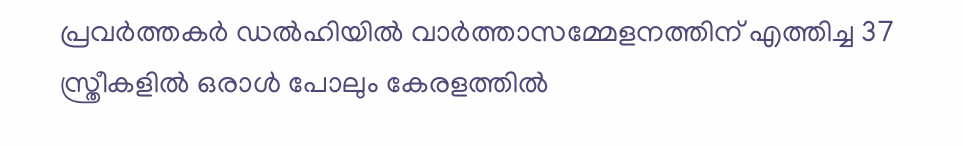പ്രവർത്തകർ ഡൽഹിയിൽ വാർത്താസമ്മേളനത്തിന് എത്തിച്ച 37 സ്ത്രീകളിൽ ഒരാൾ പോലും കേരളത്തിൽ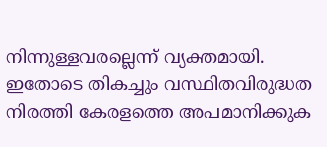നിന്നുള്ളവരല്ലെന്ന് വ്യക്തമായി. ഇതോടെ തികച്ചും വസ്ഥിതവിരുദ്ധത നിരത്തി കേരളത്തെ അപമാനിക്കുക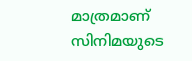മാത്രമാണ് സിനിമയുടെ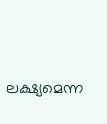ലക്ഷ്യമെന്ന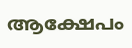ആക്ഷേപം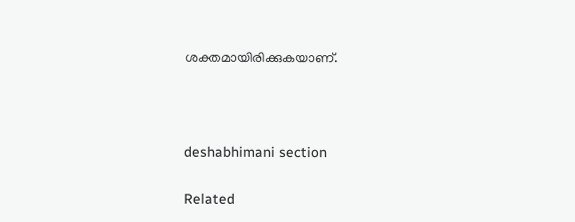ശക്തമായിരിക്കുകയാണ്.



deshabhimani section

Related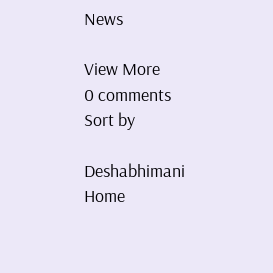News

View More
0 comments
Sort by

Deshabhimani
Home